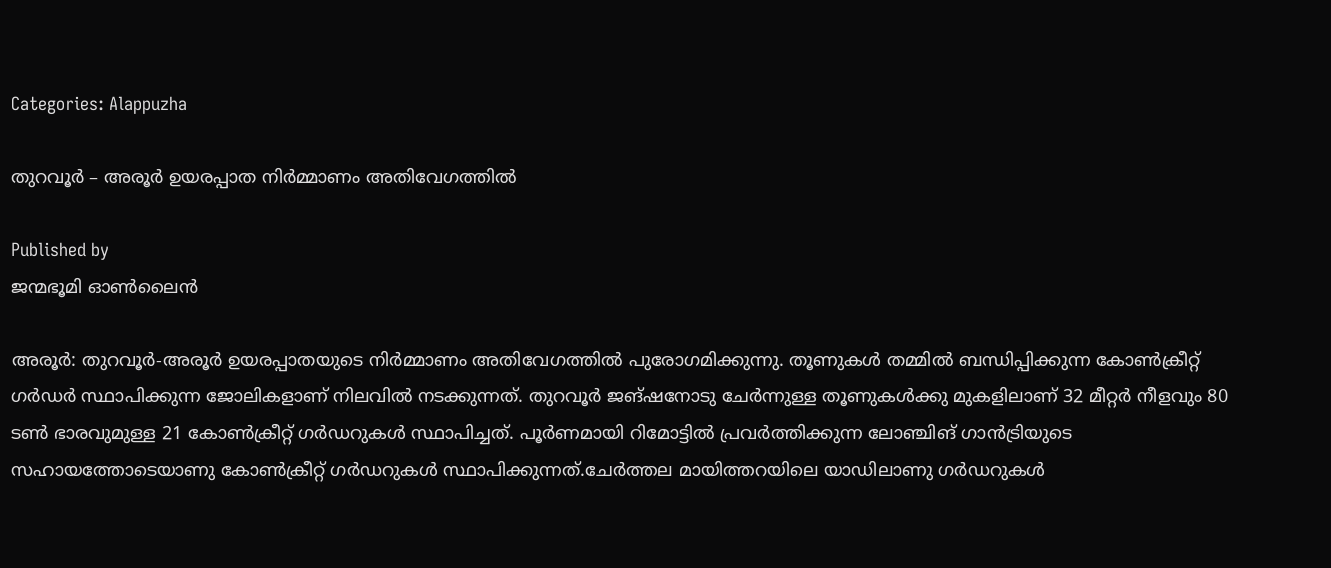Categories: Alappuzha

തുറവൂര്‍ – അരൂര്‍ ഉയരപ്പാത നിര്‍മ്മാണം അതിവേഗത്തില്‍

Published by
ജന്മഭൂമി ഓണ്‍ലൈന്‍

അരൂര്‍: തുറവൂര്‍-അരൂര്‍ ഉയരപ്പാതയുടെ നിര്‍മ്മാണം അതിവേഗത്തില്‍ പുരോഗമിക്കുന്നു. തൂണുകള്‍ തമ്മില്‍ ബന്ധിപ്പിക്കുന്ന കോണ്‍ക്രീറ്റ് ഗര്‍ഡര്‍ സ്ഥാപിക്കുന്ന ജോലികളാണ് നിലവില്‍ നടക്കുന്നത്. തുറവൂര്‍ ജങ്ഷനോടു ചേര്‍ന്നുള്ള തൂണുകള്‍ക്കു മുകളിലാണ് 32 മീറ്റര്‍ നീളവും 80 ടണ്‍ ഭാരവുമുള്ള 21 കോണ്‍ക്രീറ്റ് ഗര്‍ഡറുകള്‍ സ്ഥാപിച്ചത്. പൂര്‍ണമായി റിമോട്ടില്‍ പ്രവര്‍ത്തിക്കുന്ന ലോഞ്ചിങ് ഗാന്‍ട്രിയുടെ സഹായത്തോടെയാണു കോണ്‍ക്രീറ്റ് ഗര്‍ഡറുകള്‍ സ്ഥാപിക്കുന്നത്.ചേര്‍ത്തല മായിത്തറയിലെ യാഡിലാണു ഗര്‍ഡറുകള്‍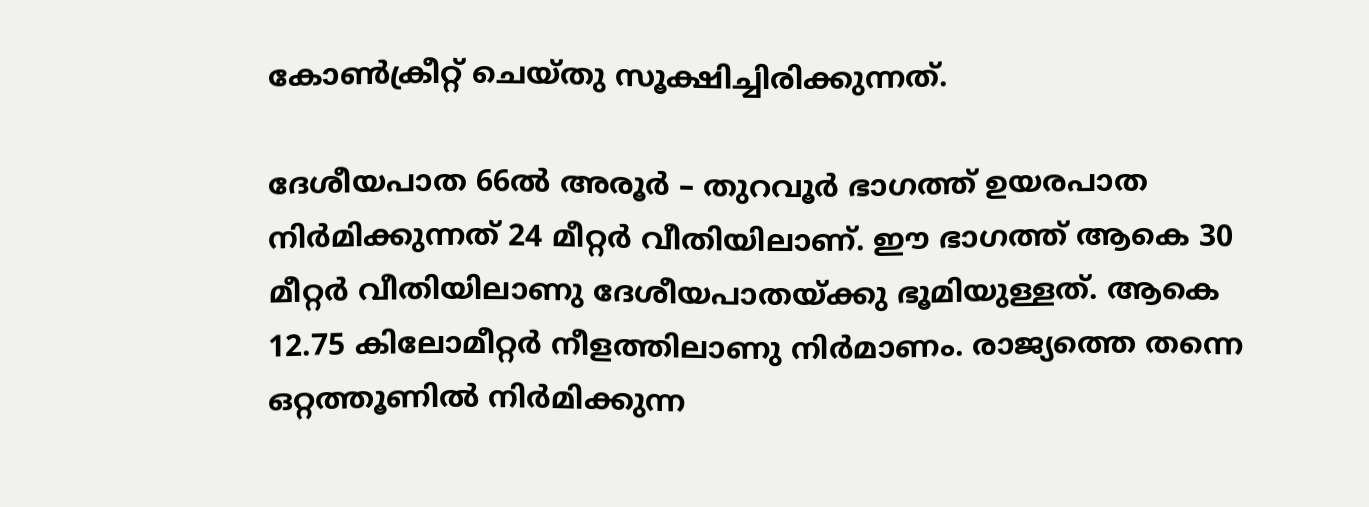കോണ്‍ക്രീറ്റ് ചെയ്തു സൂക്ഷിച്ചിരിക്കുന്നത്.

ദേശീയപാത 66ല്‍ അരൂര്‍ – തുറവൂര്‍ ഭാഗത്ത് ഉയരപാത നിര്‍മിക്കുന്നത് 24 മീറ്റര്‍ വീതിയിലാണ്. ഈ ഭാഗത്ത് ആകെ 30 മീറ്റര്‍ വീതിയിലാണു ദേശീയപാതയ്‌ക്കു ഭൂമിയുള്ളത്. ആകെ 12.75 കിലോമീറ്റര്‍ നീളത്തിലാണു നിര്‍മാണം. രാജ്യത്തെ തന്നെ ഒറ്റത്തൂണില്‍ നിര്‍മിക്കുന്ന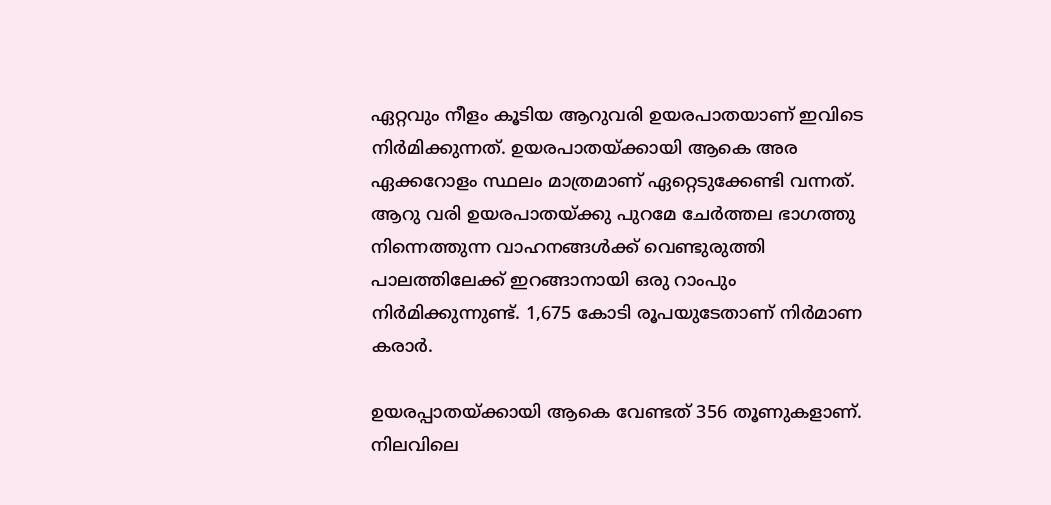ഏറ്റവും നീളം കൂടിയ ആറുവരി ഉയരപാതയാണ് ഇവിടെ നിര്‍മിക്കുന്നത്. ഉയരപാതയ്‌ക്കായി ആകെ അര ഏക്കറോളം സ്ഥലം മാത്രമാണ് ഏറ്റെടുക്കേണ്ടി വന്നത്. ആറു വരി ഉയരപാതയ്‌ക്കു പുറമേ ചേര്‍ത്തല ഭാഗത്തു നിന്നെത്തുന്ന വാഹനങ്ങള്‍ക്ക് വെണ്ടുരുത്തി പാലത്തിലേക്ക് ഇറങ്ങാനായി ഒരു റാംപും നിര്‍മിക്കുന്നുണ്ട്. 1,675 കോടി രൂപയുടേതാണ് നിര്‍മാണ കരാര്‍.

ഉയരപ്പാതയ്‌ക്കായി ആകെ വേണ്ടത് 356 തൂണുകളാണ്. നിലവിലെ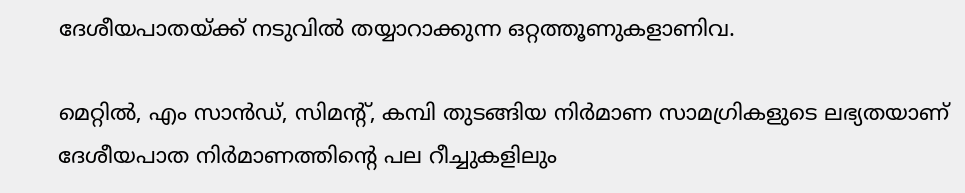ദേശീയപാതയ്‌ക്ക് നടുവില്‍ തയ്യാറാക്കുന്ന ഒറ്റത്തൂണുകളാണിവ.

മെറ്റില്‍, എം സാന്‍ഡ്, സിമന്റ്, കമ്പി തുടങ്ങിയ നിര്‍മാണ സാമഗ്രികളുടെ ലഭ്യതയാണ് ദേശീയപാത നിര്‍മാണത്തിന്റെ പല റീച്ചുകളിലും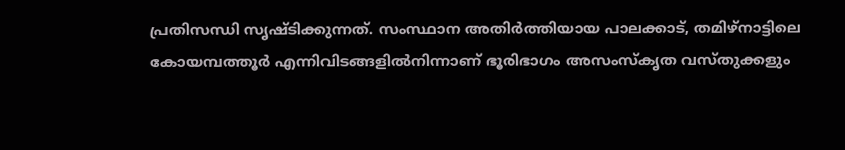പ്രതിസന്ധി സൃഷ്ടിക്കുന്നത്. സംസ്ഥാന അതിര്‍ത്തിയായ പാലക്കാട്, തമിഴ്നാട്ടിലെ കോയമ്പത്തൂര്‍ എന്നിവിടങ്ങളില്‍നിന്നാണ് ഭൂരിഭാഗം അസംസ്‌കൃത വസ്തുക്കളും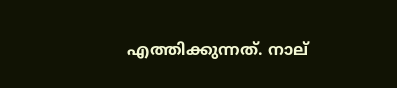എത്തിക്കുന്നത്. നാല്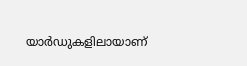യാര്‍ഡുകളിലായാണ്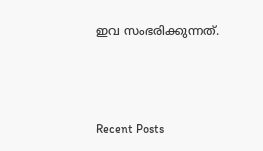ഇവ സംഭരിക്കുന്നത്.



Recent Posts